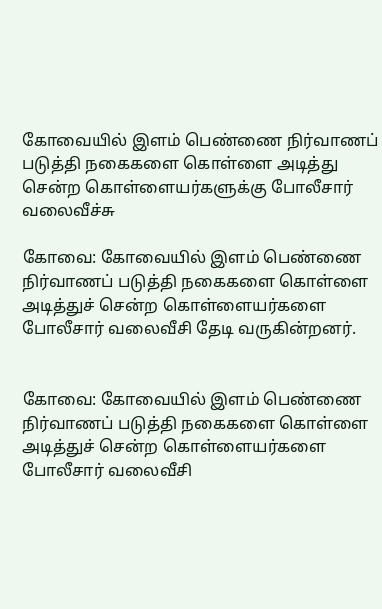கோவையில் இளம் பெண்ணை நிர்வாணப் படுத்தி நகைகளை கொள்ளை அடித்து சென்ற கொள்ளையர்களுக்கு போலீசார் வலைவீச்சு

கோவை: கோவையில் இளம் பெண்ணை நிர்வாணப் படுத்தி நகைகளை கொள்ளை அடித்துச் சென்ற கொள்ளையர்களை போலீசார் வலைவீசி தேடி வருகின்றனர்.


கோவை: கோவையில் இளம் பெண்ணை நிர்வாணப் படுத்தி நகைகளை கொள்ளை அடித்துச் சென்ற கொள்ளையர்களை போலீசார் வலைவீசி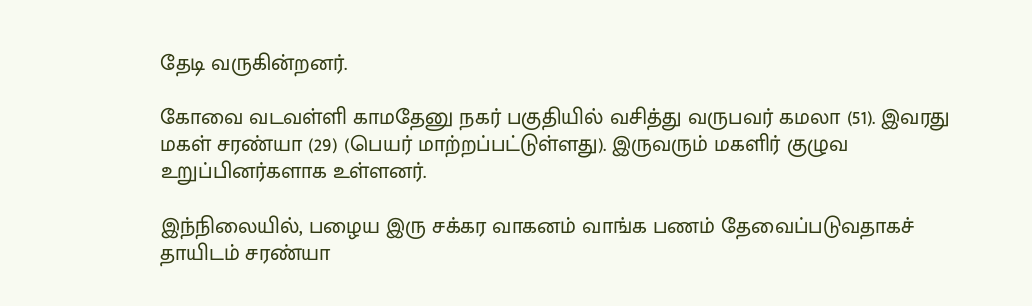தேடி வருகின்றனர்.

கோவை வடவள்ளி காமதேனு நகர் பகுதியில் வசித்து வருபவர் கமலா (51). இவரது மகள் சரண்யா (29) (பெயர் மாற்றப்பட்டுள்ளது). இருவரும் மகளிர் குழுவ உறுப்பினர்களாக உள்ளனர்.

இந்நிலையில், பழைய இரு சக்கர வாகனம் வாங்க பணம் தேவைப்படுவதாகச் தாயிடம் சரண்யா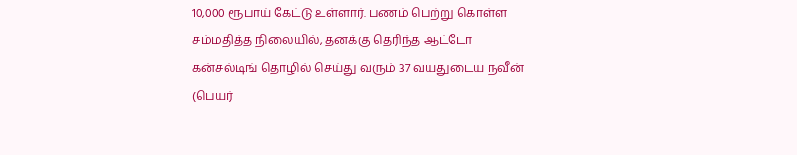10,000 ரூபாய் கேட்டு உள்ளார். பணம் பெற்று கொள்ள சம்மதித்த நிலையில், தனக்கு தெரிந்த ஆட்டோ கன்சல்டிங் தொழில் செய்து வரும் 37 வயதுடைய நவீன் (பெயர்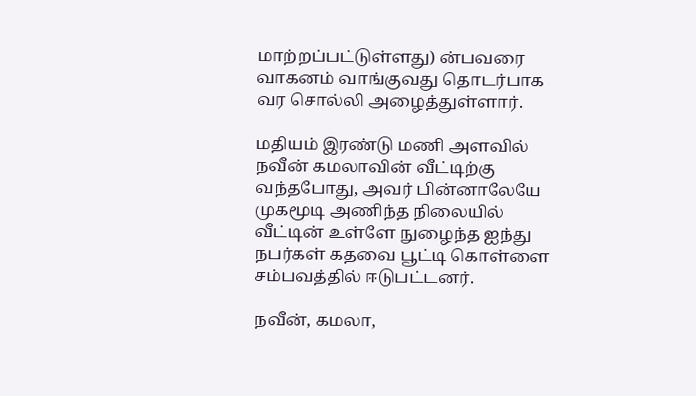மாற்றப்பட்டுள்ளது) ன்பவரை வாகனம் வாங்குவது தொடர்பாக வர சொல்லி அழைத்துள்ளார்.

மதியம் இரண்டு மணி அளவில் நவீன் கமலாவின் வீட்டிற்கு வந்தபோது, அவர் பின்னாலேயே முகமூடி அணிந்த நிலையில் வீட்டின் உள்ளே நுழைந்த ஐந்து நபர்கள் கதவை பூட்டி கொள்ளை சம்பவத்தில் ஈடுபட்டனர்.

நவீன், கமலா,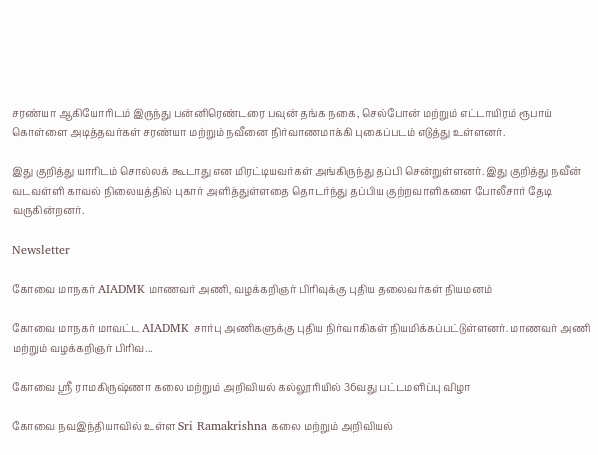சரண்யா ஆகியோரிடம் இருந்து பன்னிரெண்டரை பவுன் தங்க நகை, செல்போன் மற்றும் எட்டாயிரம் ரூபாய் கொள்ளை அடித்தவர்கள் சரண்யா மற்றும் நவீனை நிர்வாணமாக்கி புகைப்படம் எடுத்து உள்ளனர்.

இது குறித்து யாரிடம் சொல்லக் கூடாது என மிரட்டியவர்கள் அங்கிருந்து தப்பி சென்றுள்ளனர். இது குறித்து நவீன் வடவள்ளி காவல் நிலையத்தில் புகார் அளித்துள்ளதை தொடர்ந்து தப்பிய குற்றவாளிகளை போலீசார் தேடி வருகின்றனர்.

Newsletter

கோவை மாநகர் AIADMK மாணவர் அணி, வழக்கறிஞர் பிரிவுக்கு புதிய தலைவர்கள் நியமனம்

கோவை மாநகர் மாவட்ட AIADMK சார்பு அணிகளுக்கு புதிய நிர்வாகிகள் நியமிக்கப்பட்டுள்ளனர். மாணவர் அணி மற்றும் வழக்கறிஞர் பிரிவ...

கோவை ஸ்ரீ ராமகிருஷ்ணா கலை மற்றும் அறிவியல் கல்லூரியில் 36வது பட்டமளிப்பு விழா

கோவை நவஇந்தியாவில் உள்ள Sri Ramakrishna கலை மற்றும் அறிவியல்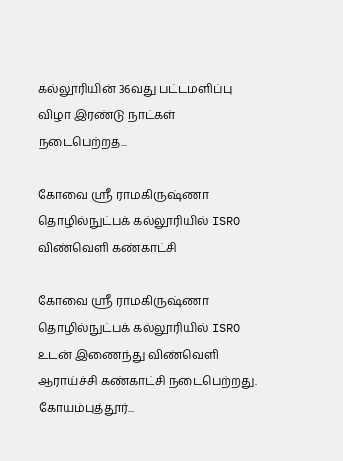கல்லூரியின் 36வது பட்டமளிப்பு விழா இரண்டு நாட்கள் நடைபெற்றத...

கோவை ஸ்ரீ ராமகிருஷ்ணா தொழில்நுட்பக் கல்லூரியில் ISRO விண்வெளி கண்காட்சி

கோவை ஸ்ரீ ராமகிருஷ்ணா தொழில்நுட்பக் கல்லூரியில் ISRO உடன் இணைந்து விண்வெளி ஆராய்ச்சி கண்காட்சி நடைபெற்றது. கோயம்புத்தூர்...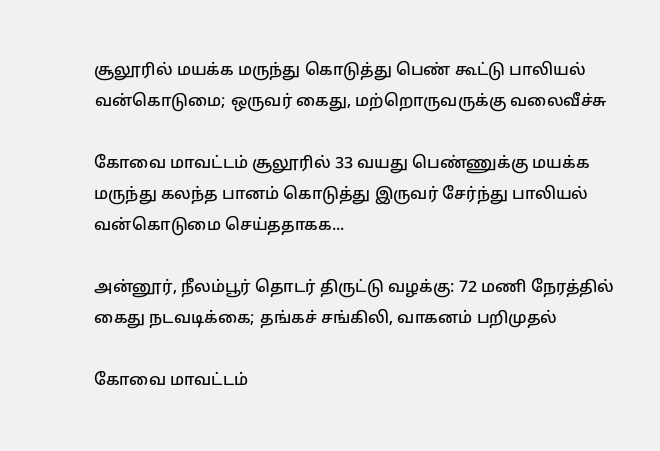சூலூரில் மயக்க மருந்து கொடுத்து பெண் கூட்டு பாலியல் வன்கொடுமை; ஒருவர் கைது, மற்றொருவருக்கு வலைவீச்சு

கோவை மாவட்டம் சூலூரில் 33 வயது பெண்ணுக்கு மயக்க மருந்து கலந்த பானம் கொடுத்து இருவர் சேர்ந்து பாலியல் வன்கொடுமை செய்ததாகக...

அன்னூர், நீலம்பூர் தொடர் திருட்டு வழக்கு: 72 மணி நேரத்தில் கைது நடவடிக்கை; தங்கச் சங்கிலி, வாகனம் பறிமுதல்

கோவை மாவட்டம்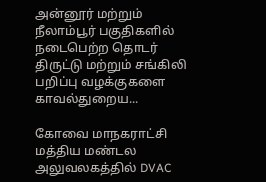அன்னூர் மற்றும் நீலாம்பூர் பகுதிகளில் நடைபெற்ற தொடர் திருட்டு மற்றும் சங்கிலி பறிப்பு வழக்குகளை காவல்துறைய...

கோவை மாநகராட்சி மத்திய மண்டல அலுவலகத்தில் DVAC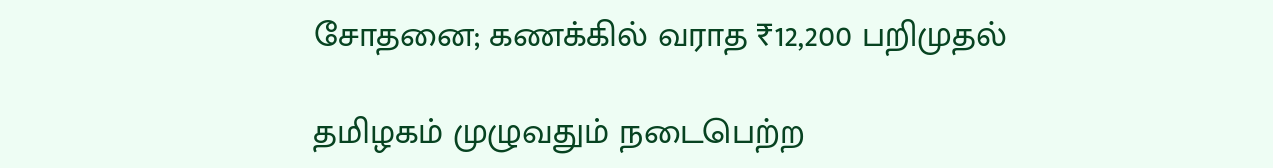சோதனை; கணக்கில் வராத ₹12,200 பறிமுதல்

தமிழகம் முழுவதும் நடைபெற்ற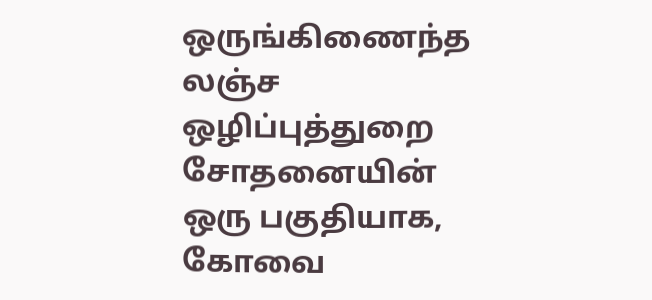ஒருங்கிணைந்த லஞ்ச ஒழிப்புத்துறை சோதனையின் ஒரு பகுதியாக, கோவை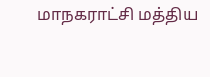மாநகராட்சி மத்திய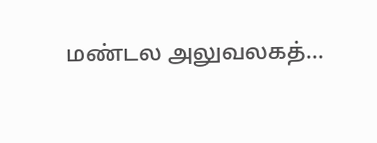மண்டல அலுவலகத்...